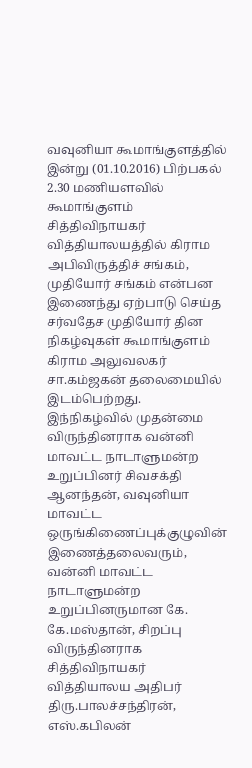வவுனியா கூமாங்குளத்தில் இன்று (01.10.2016) பிற்பகல் 2.30 மணியளவில் கூமாங்குளம் சித்திவிநாயகர் வித்தியாலயத்தில் கிராம அபிவிருத்திச் சங்கம், முதியோர் சங்கம் என்பன இணைந்து ஏற்பாடு செய்த சர்வதேச முதியோர் தின நிகழ்வுகள் கூமாங்குளம் கிராம அலுவலகர் சா.கம்ஜகன் தலைமையில் இடம்பெற்றது.
இந்நிகழ்வில் முதன்மை விருந்தினராக வன்னி மாவட்ட நாடாளுமன்ற உறுப்பினர் சிவசக்தி ஆனந்தன், வவுனியா மாவட்ட ஒருங்கிணைப்புக்குழுவின் இணைத்தலைவரும், வன்னி மாவட்ட நாடாளுமன்ற உறுப்பினருமான கே. கே.மஸ்தான், சிறப்பு விருந்தினராக சித்திவிநாயகர் வித்தியாலய அதிபர் திரு.பாலச்சந்திரன், எஸ்.கபிலன்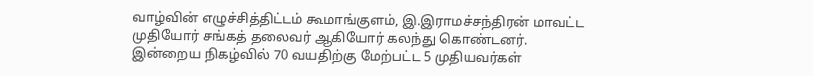வாழ்வின் எழுச்சித்திட்டம் கூமாங்குளம், இ.இராமச்சந்திரன் மாவட்ட முதியோர் சங்கத் தலைவர் ஆகியோர் கலந்து கொண்டனர்.
இன்றைய நிகழ்வில் 70 வயதிற்கு மேற்பட்ட 5 முதியவர்கள்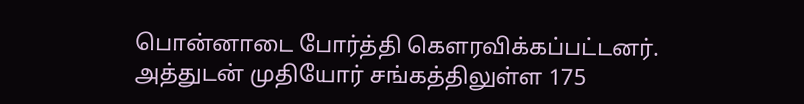பொன்னாடை போர்த்தி கௌரவிக்கப்பட்டனர். அத்துடன் முதியோர் சங்கத்திலுள்ள 175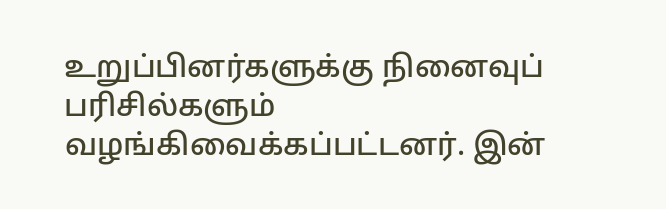உறுப்பினர்களுக்கு நினைவுப் பரிசில்களும் வழங்கிவைக்கப்பட்டனர். இன்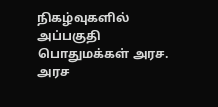நிகழ்வுகளில் அப்பகுதி பொதுமக்கள் அரச. அரச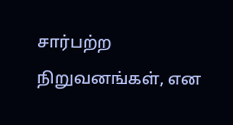சார்பற்ற நிறுவனங்கள், என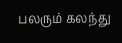பலரும் கலந்து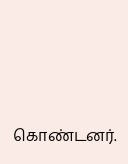கொண்டனர்.